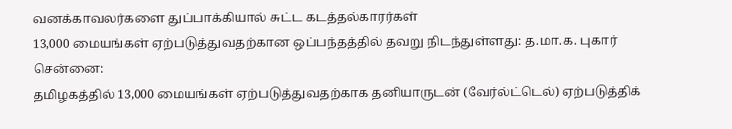வனக்காவலர்களை துப்பாக்கியால் சுட்ட கடத்தல்காரர்கள்
13,000 மையங்கள் ஏற்படுத்துவதற்கான ஒப்பந்தத்தில் தவறு நிடந்துள்ளது: த.மா.க. புகார்
சென்னை:
தமிழகத்தில் 13,000 மையங்கள் ஏற்படுத்துவதற்காக தனியாருடன் (வேர்ல்ட்டெல்) ஏற்படுத்திக்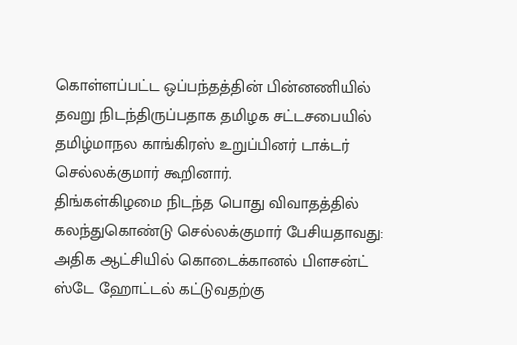கொள்ளப்பட்ட ஒப்பந்தத்தின் பின்னணியில் தவறு நிடந்திருப்பதாக தமிழக சட்டசபையில் தமிழ்மாநல காங்கிரஸ் உறுப்பினர் டாக்டர் செல்லக்குமார் கூறினார்.
திங்கள்கிழமை நிடந்த பொது விவாதத்தில் கலந்துகொண்டு செல்லக்குமார் பேசியதாவது:
அதிக ஆட்சியில் கொடைக்கானல் பிளசன்ட் ஸ்டே ஹோட்டல் கட்டுவதற்கு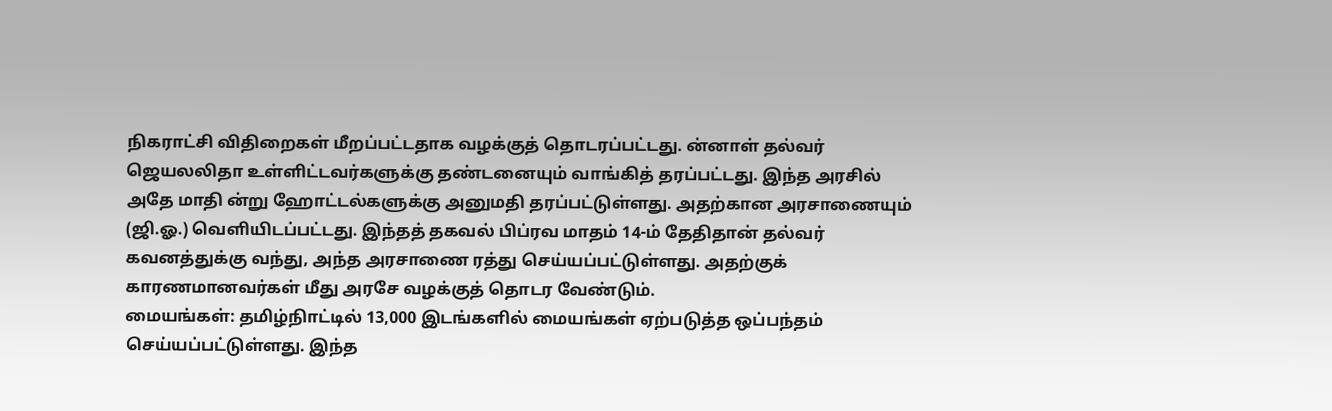நிகராட்சி விதிறைகள் மீறப்பட்டதாக வழக்குத் தொடரப்பட்டது. ன்னாள் தல்வர் ஜெயலலிதா உள்ளிட்டவர்களுக்கு தண்டனையும் வாங்கித் தரப்பட்டது. இந்த அரசில் அதே மாதி ன்று ஹோட்டல்களுக்கு அனுமதி தரப்பட்டுள்ளது. அதற்கான அரசாணையும் (ஜி.ஓ.) வெளியிடப்பட்டது. இந்தத் தகவல் பிப்ரவ மாதம் 14-ம் தேதிதான் தல்வர் கவனத்துக்கு வந்து, அந்த அரசாணை ரத்து செய்யப்பட்டுள்ளது. அதற்குக் காரணமானவர்கள் மீது அரசே வழக்குத் தொடர வேண்டும்.
மையங்கள்: தமிழ்நிாட்டில் 13,000 இடங்களில் மையங்கள் ஏற்படுத்த ஒப்பந்தம் செய்யப்பட்டுள்ளது. இந்த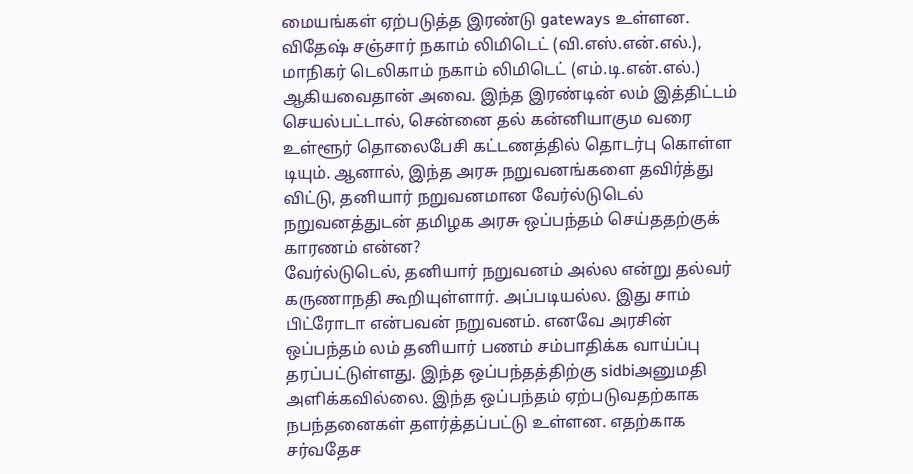மையங்கள் ஏற்படுத்த இரண்டு gateways உள்ளன. விதேஷ் சஞ்சார் நகாம் லிமிடெட் (வி.எஸ்.என்.எல்.), மாநிகர் டெலிகாம் நகாம் லிமிடெட் (எம்.டி.என்.எல்.) ஆகியவைதான் அவை. இந்த இரண்டின் லம் இத்திட்டம் செயல்பட்டால், சென்னை தல் கன்னியாகும வரை உள்ளூர் தொலைபேசி கட்டணத்தில் தொடர்பு கொள்ள டியும். ஆனால், இந்த அரசு நறுவனங்களை தவிர்த்து விட்டு, தனியார் நறுவனமான வேர்ல்டுடெல் நறுவனத்துடன் தமிழக அரசு ஒப்பந்தம் செய்ததற்குக் காரணம் என்ன?
வேர்ல்டுடெல், தனியார் நறுவனம் அல்ல என்று தல்வர் கருணாநதி கூறியுள்ளார். அப்படியல்ல. இது சாம் பிட்ரோடா என்பவன் நறுவனம். எனவே அரசின் ஒப்பந்தம் லம் தனியார் பணம் சம்பாதிக்க வாய்ப்பு தரப்பட்டுள்ளது. இந்த ஒப்பந்தத்திற்கு sidbiஅனுமதி அளிக்கவில்லை. இந்த ஒப்பந்தம் ஏற்படுவதற்காக நபந்தனைகள் தளர்த்தப்பட்டு உள்ளன. எதற்காக சர்வதேச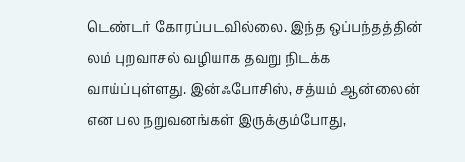டெண்டர் கோரப்படவில்லை. இந்த ஒப்பந்தத்தின் லம் புறவாசல் வழியாக தவறு நிடக்க வாய்ப்புள்ளது. இன்ஃபோசிஸ், சத்யம் ஆன்லைன் என பல நறுவனங்கள் இருக்கும்போது,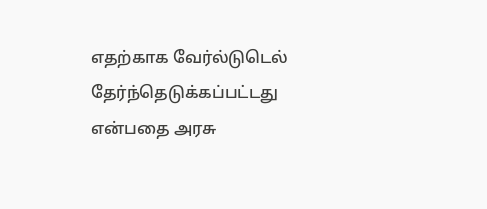எதற்காக வேர்ல்டுடெல் தேர்ந்தெடுக்கப்பட்டது என்பதை அரசு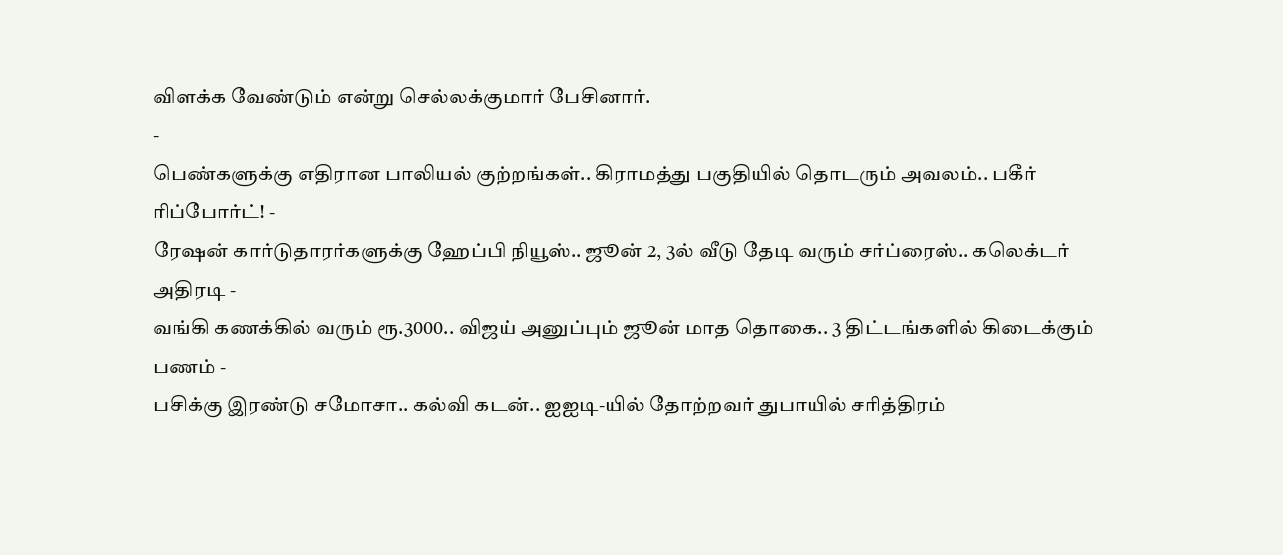விளக்க வேண்டும் என்று செல்லக்குமார் பேசினார்.
-
பெண்களுக்கு எதிரான பாலியல் குற்றங்கள்.. கிராமத்து பகுதியில் தொடரும் அவலம்.. பகீர் ரிப்போர்ட்! -
ரேஷன் கார்டுதாரர்களுக்கு ஹேப்பி நியூஸ்.. ஜூன் 2, 3ல் வீடு தேடி வரும் சர்ப்ரைஸ்.. கலெக்டர் அதிரடி -
வங்கி கணக்கில் வரும் ரூ.3000.. விஜய் அனுப்பும் ஜூன் மாத தொகை.. 3 திட்டங்களில் கிடைக்கும் பணம் -
பசிக்கு இரண்டு சமோசா.. கல்வி கடன்.. ஐஐடி-யில் தோற்றவர் துபாயில் சரித்திரம்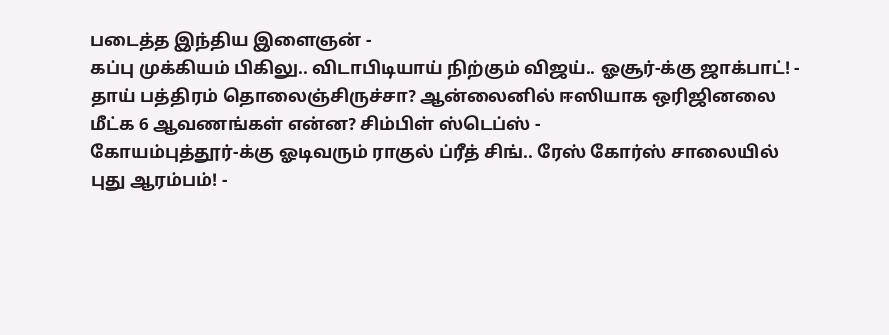படைத்த இந்திய இளைஞன் -
கப்பு முக்கியம் பிகிலு.. விடாபிடியாய் நிற்கும் விஜய்.. ஓசூர்-க்கு ஜாக்பாட்! -
தாய் பத்திரம் தொலைஞ்சிருச்சா? ஆன்லைனில் ஈஸியாக ஒரிஜினலை மீட்க 6 ஆவணங்கள் என்ன? சிம்பிள் ஸ்டெப்ஸ் -
கோயம்புத்தூர்-க்கு ஓடிவரும் ராகுல் ப்ரீத் சிங்.. ரேஸ் கோர்ஸ் சாலையில் புது ஆரம்பம்! -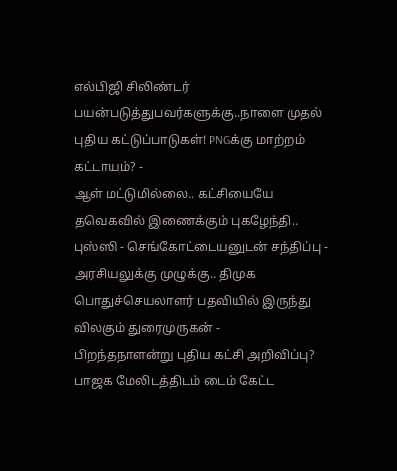எல்பிஜி சிலிண்டர் பயன்படுத்துபவர்களுக்கு..நாளை முதல் புதிய கட்டுப்பாடுகள்! PNGக்கு மாற்றம் கட்டாயம்? -
ஆள் மட்டுமில்லை.. கட்சியையே தவெகவில் இணைக்கும் புகழேந்தி.. புஸ்ஸி - செங்கோட்டையனுடன் சந்திப்பு -
அரசியலுக்கு முழுக்கு.. திமுக பொதுச்செயலாளர் பதவியில் இருந்து விலகும் துரைமுருகன் -
பிறந்தநாளன்று புதிய கட்சி அறிவிப்பு? பாஜக மேலிடத்திடம் டைம் கேட்ட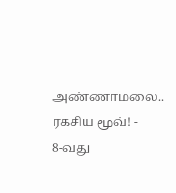அண்ணாமலை.. ரகசிய மூவ்! -
8-வது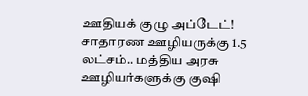ஊதியக் குழு அப்டேட்! சாதாரண ஊழியருக்கு 1.5 லட்சம்.. மத்திய அரசு ஊழியர்களுக்கு குஷி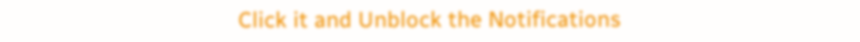Click it and Unblock the Notifications